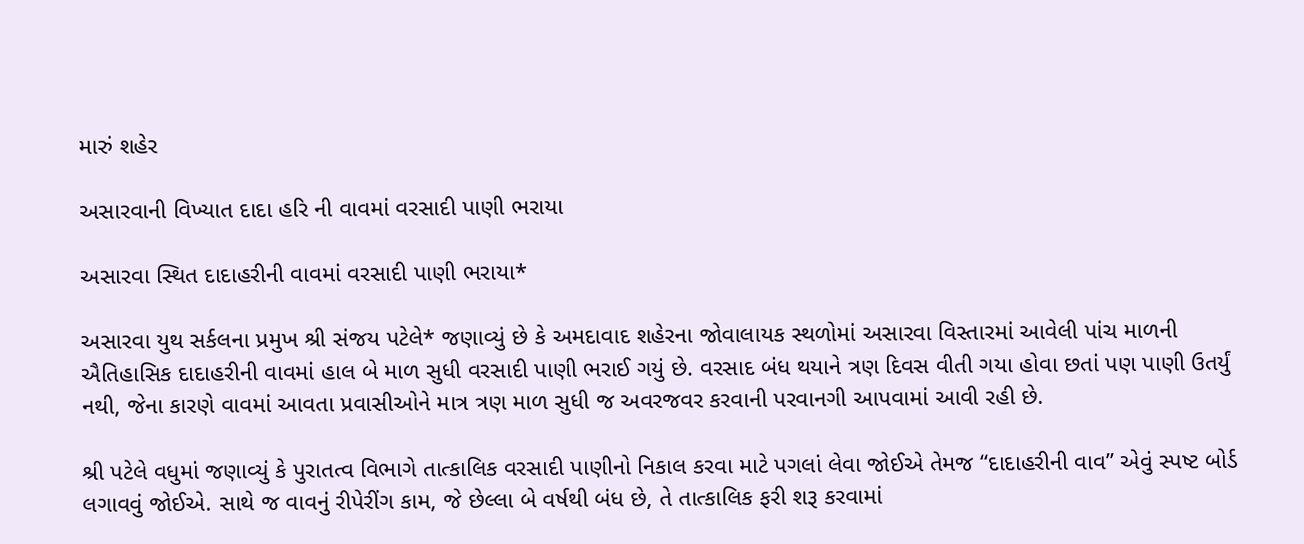મારું શહેર

અસારવાની વિખ્યાત દાદા હરિ ની વાવમાં વરસાદી પાણી ભરાયા

અસારવા સ્થિત દાદાહરીની વાવમાં વરસાદી પાણી ભરાયા*

અસારવા યુથ સર્કલના પ્રમુખ શ્રી સંજય પટેલે* જણાવ્યું છે કે અમદાવાદ શહેરના જોવાલાયક સ્થળોમાં અસારવા વિસ્તારમાં આવેલી પાંચ માળની ઐતિહાસિક દાદાહરીની વાવમાં હાલ બે માળ સુધી વરસાદી પાણી ભરાઈ ગયું છે. વરસાદ બંધ થયાને ત્રણ દિવસ વીતી ગયા હોવા છતાં પણ પાણી ઉતર્યું નથી, જેના કારણે વાવમાં આવતા પ્રવાસીઓને માત્ર ત્રણ માળ સુધી જ અવરજવર કરવાની પરવાનગી આપવામાં આવી રહી છે.

શ્રી પટેલે વધુમાં જણાવ્યું કે પુરાતત્વ વિભાગે તાત્કાલિક વરસાદી પાણીનો નિકાલ કરવા માટે પગલાં લેવા જોઈએ તેમજ “દાદાહરીની વાવ” એવું સ્પષ્ટ બોર્ડ લગાવવું જોઈએ. સાથે જ વાવનું રીપેરીંગ કામ, જે છેલ્લા બે વર્ષથી બંધ છે, તે તાત્કાલિક ફરી શરૂ કરવામાં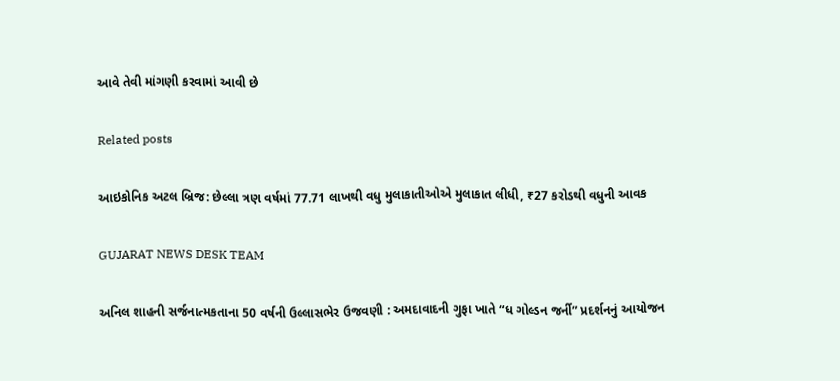આવે તેવી માંગણી કરવામાં આવી છે

Related posts

આઇકોનિક અટલ બ્રિજ: છેલ્લા ત્રણ વર્ષમાં 77.71 લાખથી વધુ મુલાકાતીઓએ મુલાકાત લીધી, ₹27 કરોડથી વધુની આવક

GUJARAT NEWS DESK TEAM

અનિલ શાહની સર્જનાત્મકતાના 50 વર્ષની ઉલ્લાસભેર ઉજવણી : અમદાવાદની ગુફા ખાતે “ધ ગોલ્ડન જર્ની” પ્રદર્શનનું આયોજન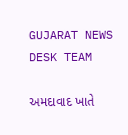GUJARAT NEWS DESK TEAM

અમદાવાદ ખાતે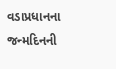વડાપ્રધાનના જન્મદિનની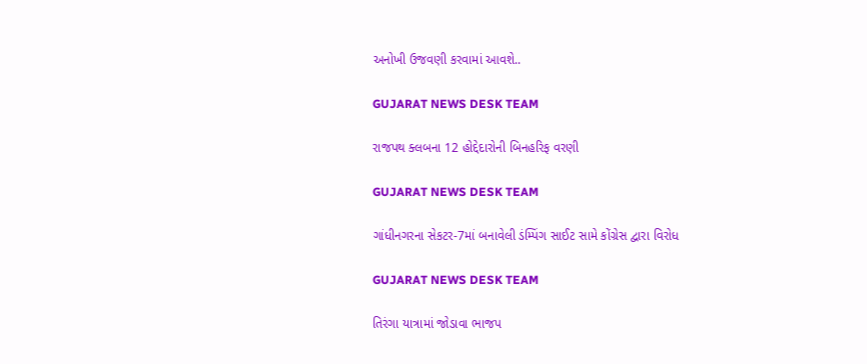અનોખી ઉજવણી કરવામાં આવશે..

GUJARAT NEWS DESK TEAM

રાજપથ ક્લબના 12 હોદ્દેદારોની બિનહરિફ વરણી

GUJARAT NEWS DESK TEAM

ગાંધીનગરના સેકટર-7માં બનાવેલી ડંમ્પિંગ સાઈટ સામે કોંગ્રેસ દ્વારા વિરોધ

GUJARAT NEWS DESK TEAM

તિરંગા યાત્રામાં જોડાવા ભાજપ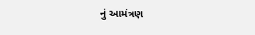નું આમંત્રણ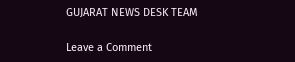GUJARAT NEWS DESK TEAM

Leave a Comment